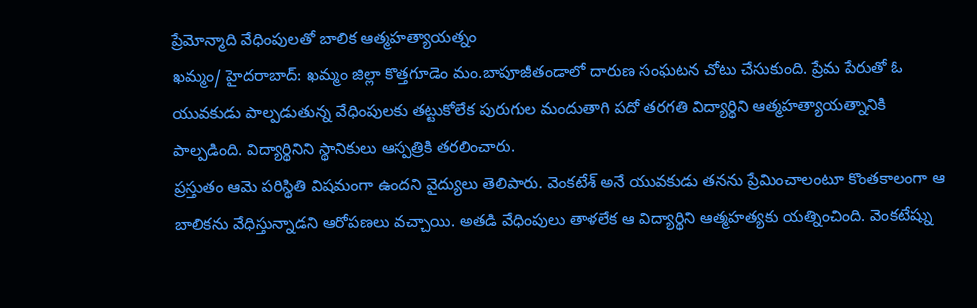ప్రేమోన్మాది వేధింపులతో బాలిక ఆత్మహత్యాయత్నం
ఖమ్మం/ హైదరాబాద్: ఖమ్మం జిల్లా కొత్తగూడెం మం.బాపూజీతండాలో దారుణ సంఘటన చోటు చేసుకుంది. ప్రేమ పేరుతో ఓ యువకుడు పాల్పడుతున్న వేధింపులకు తట్టుకోలేక పురుగుల మందుతాగి పదో తరగతి విద్యార్థిని ఆత్మహత్యాయత్నానికి పాల్పడింది. విద్యార్థినిని స్థానికులు ఆస్పత్రికి తరలించారు.
ప్రస్తుతం ఆమె పరిస్థితి విషమంగా ఉందని వైద్యులు తెలిపారు. వెంకటేశ్ అనే యువకుడు తనను ప్రేమించాలంటూ కొంతకాలంగా ఆ బాలికను వేధిస్తున్నాడని ఆరోపణలు వచ్చాయి. అతడి వేధింపులు తాళలేక ఆ విద్యార్థిని ఆత్మహత్యకు యత్నించింది. వెంకటేష్ను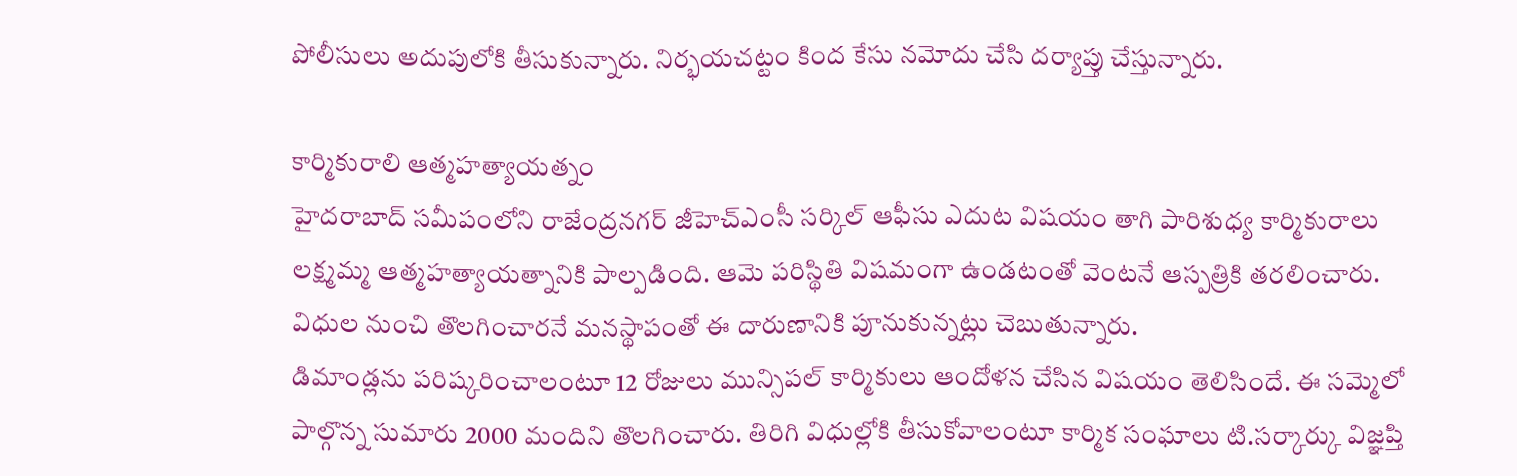పోలీసులు అదుపులోకి తీసుకున్నారు. నిర్భయచట్టం కింద కేసు నమోదు చేసి దర్యాప్తు చేస్తున్నారు.

కార్మికురాలి ఆత్మహత్యాయత్నం
హైదరాబాద్ సమీపంలోని రాజేంద్రనగర్ జీహెచ్ఎంసీ సర్కిల్ ఆఫీసు ఎదుట విషయం తాగి పారిశుధ్య కార్మికురాలు లక్ష్మమ్మ ఆత్మహత్యాయత్నానికి పాల్పడింది. ఆమె పరిస్థితి విషమంగా ఉండటంతో వెంటనే ఆస్పత్రికి తరలించారు. విధుల నుంచి తొలగించారనే మనస్థాపంతో ఈ దారుణానికి పూనుకున్నట్లు చెబుతున్నారు.
డిమాండ్లను పరిష్కరించాలంటూ 12 రోజులు మున్సిపల్ కార్మికులు ఆందోళన చేసిన విషయం తెలిసిందే. ఈ సమ్మెలో పాల్గొన్న సుమారు 2000 మందిని తొలగించారు. తిరిగి విధుల్లోకి తీసుకోవాలంటూ కార్మిక సంఘాలు టి.సర్కార్కు విజ్ఞప్తి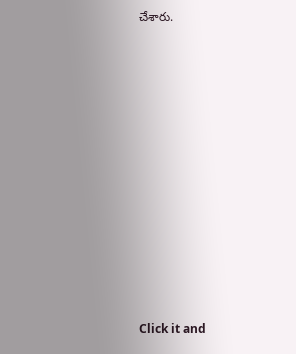చేశారు.












Click it and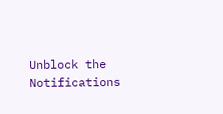Unblock the Notifications